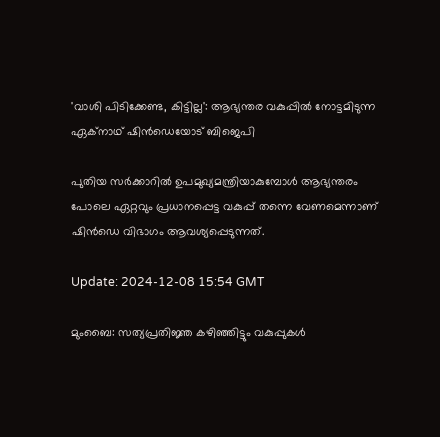'വാശി പിടിക്കേണ്ട, കിട്ടില്ല': ആഭ്യന്തര വകുപ്പിൽ നോട്ടമിടുന്ന ഏക്‌നാഥ് ഷിൻഡെയോട് ബിജെപി

പുതിയ സർക്കാറിൽ ഉപമുഖ്യമന്ത്രിയാകുമ്പോൾ ആഭ്യന്തരം പോലെ ഏറ്റവും പ്രധാനപ്പെട്ട വകുപ്പ് തന്നെ വേണമെന്നാണ് ഷിൻഡെ വിഭാഗം ആവശ്യപ്പെടുന്നത്.

Update: 2024-12-08 15:54 GMT

മുംബൈ: സത്യപ്രതിജ്ഞ കഴിഞ്ഞിട്ടും വകുപ്പുകൾ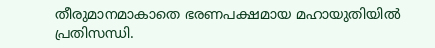തീരുമാനമാകാതെ ഭരണപക്ഷമായ മഹായുതിയിൽ പ്രതിസന്ധി.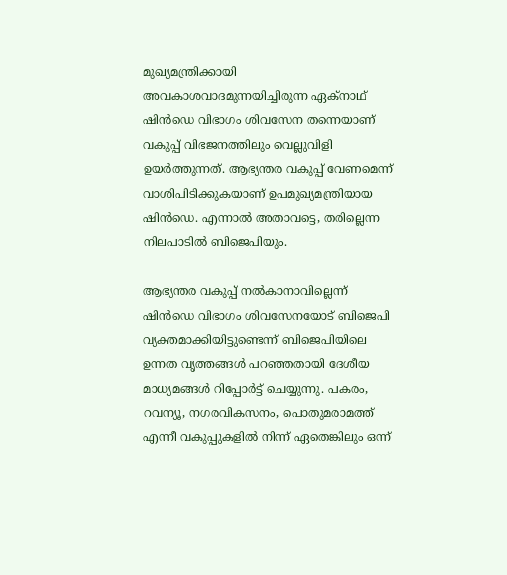മുഖ്യമന്ത്രിക്കായി അവകാശവാദമുന്നയിച്ചിരുന്ന ഏക്‌നാഥ് ഷിൻഡെ വിഭാഗം ശിവസേന തന്നെയാണ് വകുപ്പ് വിഭജനത്തിലും വെല്ലുവിളി ഉയർത്തുന്നത്. ആഭ്യന്തര വകുപ്പ് വേണമെന്ന് വാശിപിടിക്കുകയാണ് ഉപമുഖ്യമന്ത്രിയായ ഷിൻഡെ. എന്നാൽ അതാവട്ടെ, തരില്ലെന്ന നിലപാടിൽ ബിജെപിയും.

ആഭ്യന്തര വകുപ്പ് നൽകാനാവില്ലെന്ന് ഷിന്‍ഡെ വിഭാഗം ശിവസേനയോട് ബിജെപി വ്യക്തമാക്കിയിട്ടുണ്ടെന്ന് ബിജെപിയിലെ ഉന്നത വൃത്തങ്ങൾ പറഞ്ഞതായി ദേശീയ മാധ്യമങ്ങള്‍ റിപ്പോര്‍ട്ട് ചെയ്യുന്നു. പകരം, റവന്യൂ, നഗരവികസനം, പൊതുമരാമത്ത് എന്നീ വകുപ്പുകളിൽ നിന്ന് ഏതെങ്കിലും ഒന്ന്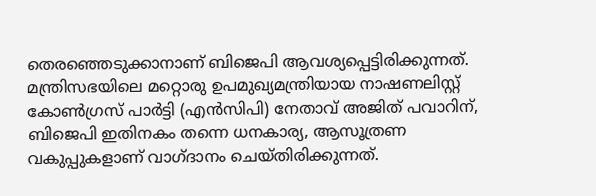തെരഞ്ഞെടുക്കാനാണ് ബിജെപി ആവശ്യപ്പെട്ടിരിക്കുന്നത്. മന്ത്രിസഭയിലെ മറ്റൊരു ഉപമുഖ്യമന്ത്രിയായ നാഷണലിസ്റ്റ് കോൺഗ്രസ് പാർട്ടി (എൻസിപി) നേതാവ് അജിത് പവാറിന്, ബിജെപി ഇതിനകം തന്നെ ധനകാര്യ, ആസൂത്രണ വകുപ്പുകളാണ് വാഗ്ദാനം ചെയ്തിരിക്കുന്നത്.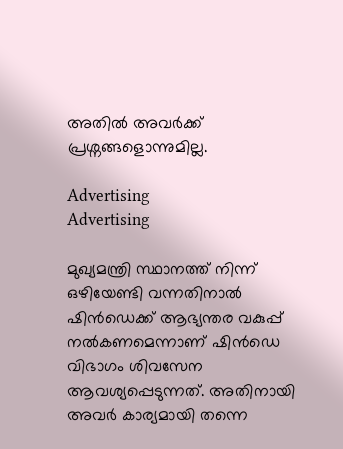അതില്‍ അവര്‍ക്ക് പ്രശ്നങ്ങളൊന്നുമില്ല.

Advertising
Advertising

മുഖ്യമന്ത്രി സ്ഥാനത്ത് നിന്ന് ഒഴിയേണ്ടി വന്നതിനാൽ ഷിൻഡെക്ക് ആഭ്യന്തര വകുപ്പ് നൽകണമെന്നാണ് ഷിന്‍ഡെ വിഭാഗം ശിവസേന ആവശ്യപ്പെടുന്നത്. അതിനായി അവര്‍ കാര്യമായി തന്നെ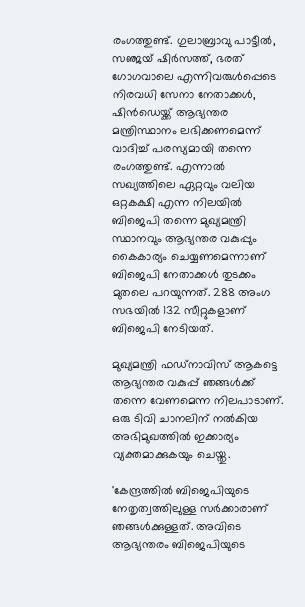രംഗത്തുണ്ട്. ഗുലാബ്രാവു പാട്ടീൽ, സഞ്ജയ് ഷിർസത്ത്, ഭരത് ഗോഗവാലെ എന്നിവരുൾപ്പെടെ നിരവധി സേനാ നേതാക്കൾ, ഷിൻഡെയ്ക്ക് ആഭ്യന്തര മന്ത്രിസ്ഥാനം ലഭിക്കണമെന്ന് വാദിച്ച് പരസ്യമായി തന്നെ രംഗത്തുണ്ട്. എന്നാല്‍ സഖ്യത്തിലെ ഏറ്റവും വലിയ ഒറ്റകക്ഷി എന്ന നിലയില്‍ ബിജെപി തന്നെ മുഖ്യമന്ത്രി സ്ഥാനവും ആഭ്യന്തര വകുപ്പും കൈകാര്യം ചെയ്യണമെന്നാണ് ബിജെപി നേതാക്കള്‍ തുടക്കം മുതലെ പറയുന്നത്. 288 അംഗ സഭയില്‍ 132 സീറ്റുകളാണ് ബിജെപി നേടിയത്.

മുഖ്യമന്ത്രി ഫഡ്നാവിസ് ആകട്ടെ ആഭ്യന്തര വകുപ്പ് ഞങ്ങള്‍ക്ക് തന്നെ വേണമെന്ന നിലപാടാണ്. ഒരു ടിവി ചാനലിന് നല്‍കിയ അഭിമുഖത്തില്‍ ഇക്കാര്യം വ്യക്തമാക്കുകയും ചെയ്തു.

'കേന്ദ്രത്തിൽ ബിജെപിയുടെ നേതൃത്വത്തിലുള്ള സർക്കാരാണ് ഞങ്ങൾക്കുള്ളത്. അവിടെ ആഭ്യന്തരം ബിജെപിയുടെ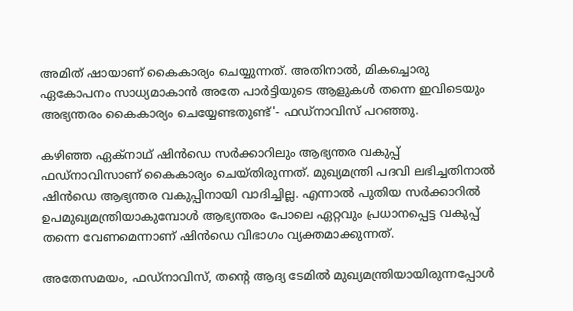അമിത് ഷായാണ് കൈകാര്യം ചെയ്യുന്നത്. അതിനാല്‍, മികച്ചൊരു ഏകോപനം സാധ്യമാകാന്‍ അതേ പാർട്ടിയുടെ ആളുകള്‍ തന്നെ ഇവിടെയും അഭ്യന്തരം കൈകാര്യം ചെയ്യേണ്ടതുണ്ട്'- ഫഡ്നാവിസ് പറഞ്ഞു.

കഴിഞ്ഞ ഏക്‌നാഥ് ഷിൻഡെ സർക്കാറിലും ആഭ്യന്തര വകുപ്പ് ഫഡ്‌നാവിസാണ് കൈകാര്യം ചെയ്തിരുന്നത്. മുഖ്യമന്ത്രി പദവി ലഭിച്ചതിനാല്‍ ഷിൻഡെ ആഭ്യന്തര വകുപ്പിനായി വാദിച്ചില്ല. എന്നാൽ പുതിയ സർക്കാറിൽ ഉപമുഖ്യമന്ത്രിയാകുമ്പോൾ ആഭ്യന്തരം പോലെ ഏറ്റവും പ്രധാനപ്പെട്ട വകുപ്പ് തന്നെ വേണമെന്നാണ് ഷിൻഡെ വിഭാഗം വ്യക്തമാക്കുന്നത്.

അതേസമയം, ഫഡ്‌നാവിസ്, തന്റെ ആദ്യ ടേമിൽ മുഖ്യമന്ത്രിയായിരുന്നപ്പോള്‍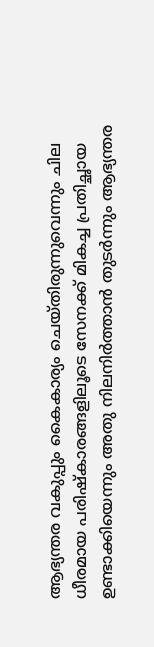ആഭ്യന്തര വകുപ്പും കൈകാര്യം ചെയ്തിരുന്നുവെന്നും ചില ധീരമായ പരിഷ്‌കാരങ്ങളിലൂടെ സേനക്ക് മികച്ച പ്രതിച്ഛായ ഉണ്ടാക്കിയെന്നും അതു നിലനിര്‍ത്താന്‍ തുടര്‍ന്നും ആഭ്യന്തര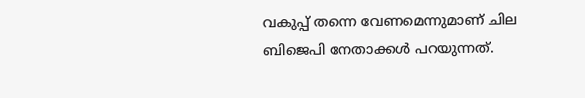വകുപ്പ് തന്നെ വേണമെന്നുമാണ് ചില ബിജെപി നേതാക്കള്‍ പറയുന്നത്.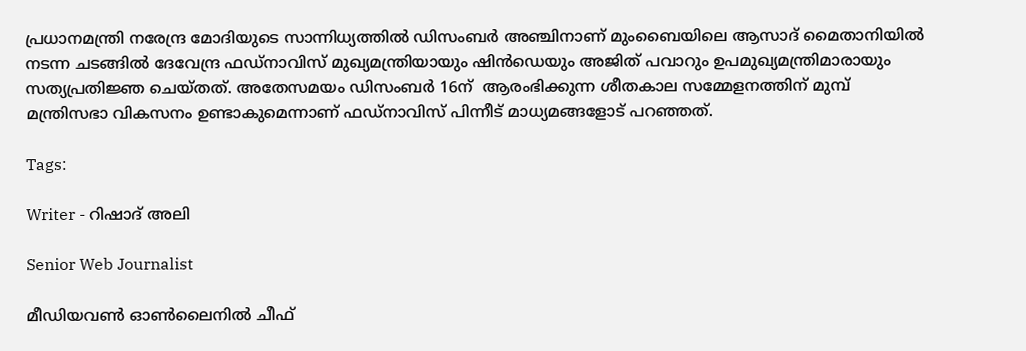പ്രധാനമന്ത്രി നരേന്ദ്ര മോദിയുടെ സാന്നിധ്യത്തിൽ ഡിസംബര്‍ അഞ്ചിനാണ് മുംബൈയിലെ ആസാദ് മൈതാനിയിൽ നടന്ന ചടങ്ങില്‍ ദേവേന്ദ്ര ഫഡ്‌നാവിസ് മുഖ്യമന്ത്രിയായും ഷിൻഡെയും അജിത് പവാറും ഉപമുഖ്യമന്ത്രിമാരായും സത്യപ്രതിജ്ഞ ചെയ്തത്. അതേസമയം ഡിസംബർ 16ന്  ആരംഭിക്കുന്ന ശീതകാല സമ്മേളനത്തിന് മുമ്പ് മന്ത്രിസഭാ വികസനം ഉണ്ടാകുമെന്നാണ് ഫഡ്‌നാവിസ് പിന്നീട് മാധ്യമങ്ങളോട് പറഞ്ഞത്.

Tags:

Writer - റിഷാദ് അലി

Senior Web Journalist

മീഡിയവൺ ഓൺലൈനിൽ ചീഫ്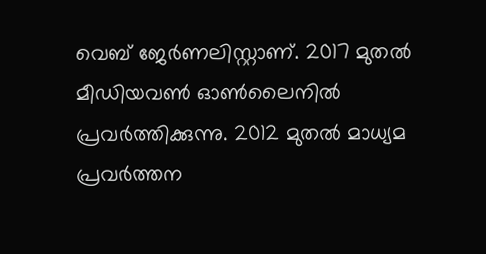വെബ് ജേർണലിസ്റ്റാണ്. 2017 മുതൽ മീഡിയവൺ ഓൺലൈനിൽ പ്രവർത്തിക്കുന്നു. 2012 മുതൽ മാധ്യമ പ്രവർത്തന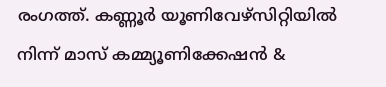രംഗത്ത്. കണ്ണൂര്‍ യൂണിവേഴ്‌സിറ്റിയിൽ നിന്ന് മാസ് കമ്മ്യൂണിക്കേഷന്‍ &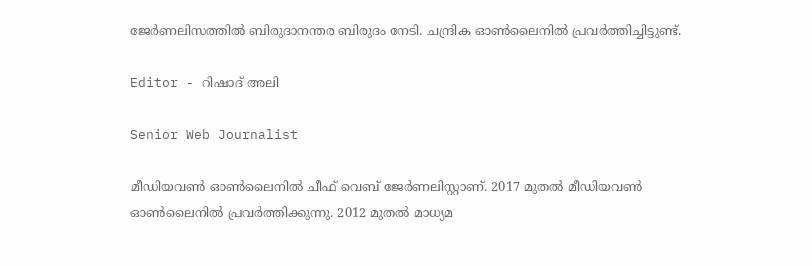ജേര്‍ണലിസത്തില്‍ ബിരുദാനന്തര ബിരുദം നേടി. ചന്ദ്രിക ഓണ്‍ലൈനില്‍ പ്രവര്‍ത്തിച്ചിട്ടുണ്ട്.

Editor - റിഷാദ് അലി

Senior Web Journalist

മീഡിയവൺ ഓൺലൈനിൽ ചീഫ് വെബ് ജേർണലിസ്റ്റാണ്. 2017 മുതൽ മീഡിയവൺ ഓൺലൈനിൽ പ്രവർത്തിക്കുന്നു. 2012 മുതൽ മാധ്യമ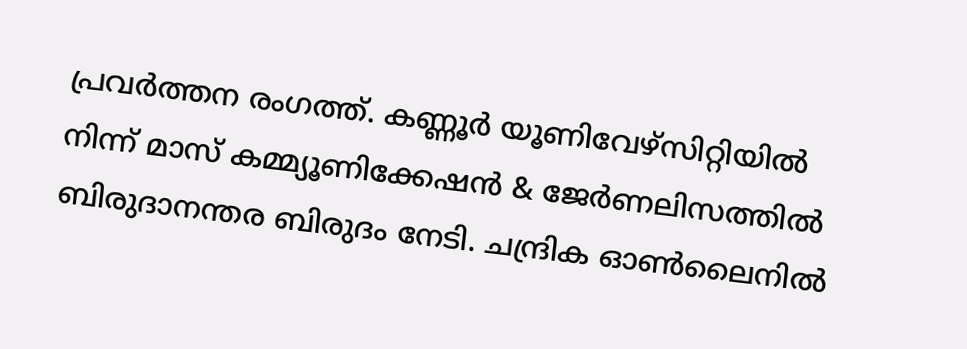പ്രവർത്തന രംഗത്ത്. കണ്ണൂര്‍ യൂണിവേഴ്‌സിറ്റിയിൽ നിന്ന് മാസ് കമ്മ്യൂണിക്കേഷന്‍ & ജേര്‍ണലിസത്തില്‍ ബിരുദാനന്തര ബിരുദം നേടി. ചന്ദ്രിക ഓണ്‍ലൈനില്‍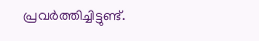പ്രവര്‍ത്തിച്ചിട്ടുണ്ട്.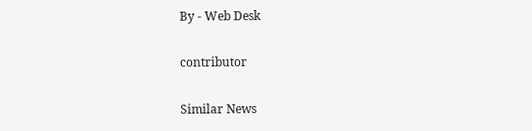By - Web Desk

contributor

Similar News